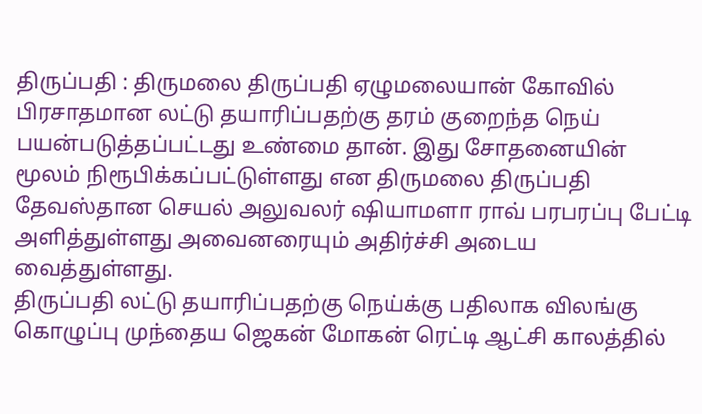திருப்பதி : திருமலை திருப்பதி ஏழுமலையான் கோவில் பிரசாதமான லட்டு தயாரிப்பதற்கு தரம் குறைந்த நெய் பயன்படுத்தப்பட்டது உண்மை தான். இது சோதனையின் மூலம் நிரூபிக்கப்பட்டுள்ளது என திருமலை திருப்பதி தேவஸ்தான செயல் அலுவலர் ஷியாமளா ராவ் பரபரப்பு பேட்டி அளித்துள்ளது அவைனரையும் அதிர்ச்சி அடைய வைத்துள்ளது.
திருப்பதி லட்டு தயாரிப்பதற்கு நெய்க்கு பதிலாக விலங்கு கொழுப்பு முந்தைய ஜெகன் மோகன் ரெட்டி ஆட்சி காலத்தில்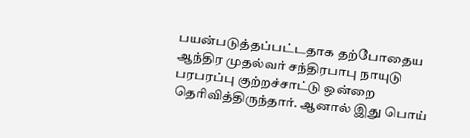பயன்படுத்தப்பட்டதாக தற்போதைய ஆந்திர முதல்வர் சந்திரபாபு நாயுடு பரபரப்பு குற்றச்சாட்டு ஒன்றை தெரிவித்திருந்தார். ஆனால் இது பொய்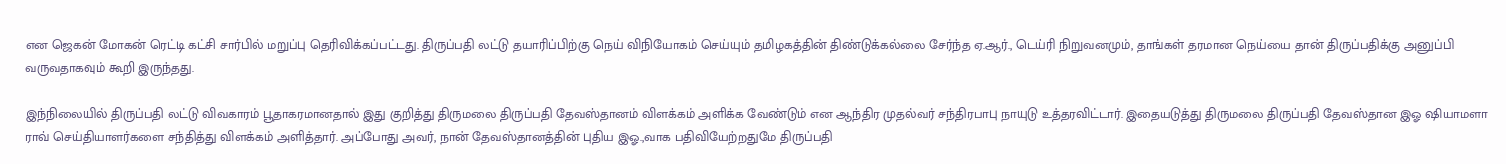என ஜெகன் மோகன் ரெட்டி கட்சி சார்பில் மறுப்பு தெரிவிக்கப்பட்டது. திருப்பதி லட்டு தயாரிப்பிற்கு நெய் விநியோகம் செய்யும் தமிழகத்தின் திண்டுக்கல்லை சேர்ந்த ஏ.ஆர்., டெய்ரி நிறுவனமும், தாங்கள் தரமான நெய்யை தான் திருப்பதிக்கு அனுப்பி வருவதாகவும் கூறி இருந்தது.

இந்நிலையில் திருப்பதி லட்டு விவகாரம் பூதாகரமானதால் இது குறித்து திருமலை திருப்பதி தேவஸ்தானம் விளக்கம் அளிக்க வேண்டும் என ஆந்திர முதல்வர் சந்திரபாபு நாயுடு உத்தரவிட்டார். இதையடுத்து திருமலை திருப்பதி தேவஸ்தான இஓ ஷியாமளா ராவ் செய்தியாளர்களை சந்தித்து விளக்கம் அளித்தார். அப்போது அவர், நான் தேவஸ்தானத்தின் புதிய இஓ.,வாக பதிவியேற்றதுமே திருப்பதி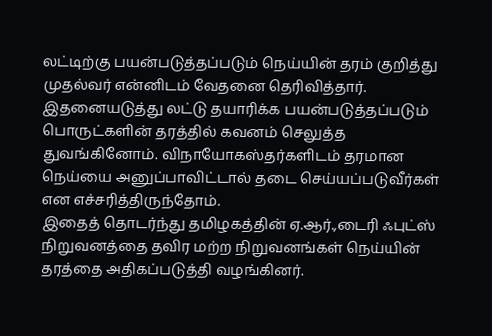லட்டிற்கு பயன்படுத்தப்படும் நெய்யின் தரம் குறித்து முதல்வர் என்னிடம் வேதனை தெரிவித்தார். இதனையடுத்து லட்டு தயாரிக்க பயன்படுத்தப்படும் பொருட்களின் தரத்தில் கவனம் செலுத்த துவங்கினோம். விநாயோகஸ்தர்களிடம் தரமான நெய்யை அனுப்பாவிட்டால் தடை செய்யப்படுவீர்கள் என எச்சரித்திருந்தோம்.
இதைத் தொடர்ந்து தமிழகத்தின் ஏ.ஆர்.,டைரி ஃபுட்ஸ் நிறுவனத்தை தவிர மற்ற நிறுவனங்கள் நெய்யின் தரத்தை அதிகப்படுத்தி வழங்கினர்.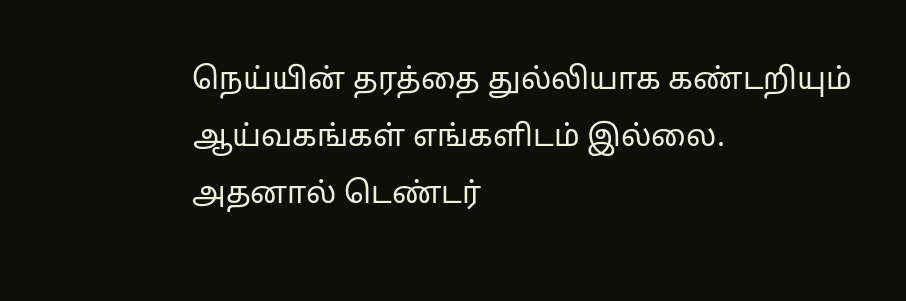நெய்யின் தரத்தை துல்லியாக கண்டறியும் ஆய்வகங்கள் எங்களிடம் இல்லை. அதனால் டெண்டர்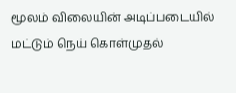மூலம் விலையின் அடிப்படையில் மட்டும் நெய் கொள்முதல்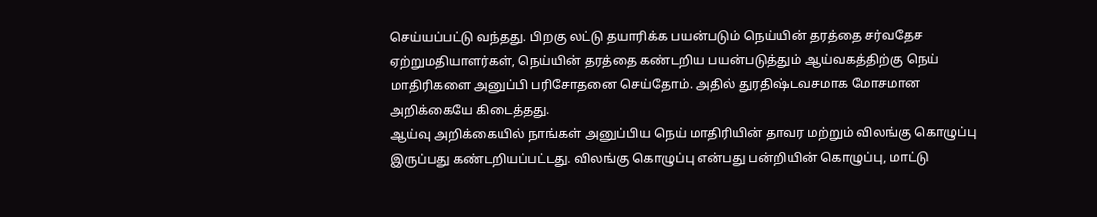செய்யப்பட்டு வந்தது. பிறகு லட்டு தயாரிக்க பயன்படும் நெய்யின் தரத்தை சர்வதேச ஏற்றுமதியாளர்கள், நெய்யின் தரத்தை கண்டறிய பயன்படுத்தும் ஆய்வகத்திற்கு நெய் மாதிரிகளை அனுப்பி பரிசோதனை செய்தோம். அதில் துரதிஷ்டவசமாக மோசமான அறிக்கையே கிடைத்தது.
ஆய்வு அறிக்கையில் நாங்கள் அனுப்பிய நெய் மாதிரியின் தாவர மற்றும் விலங்கு கொழுப்பு இருப்பது கண்டறியப்பட்டது. விலங்கு கொழுப்பு என்பது பன்றியின் கொழுப்பு, மாட்டு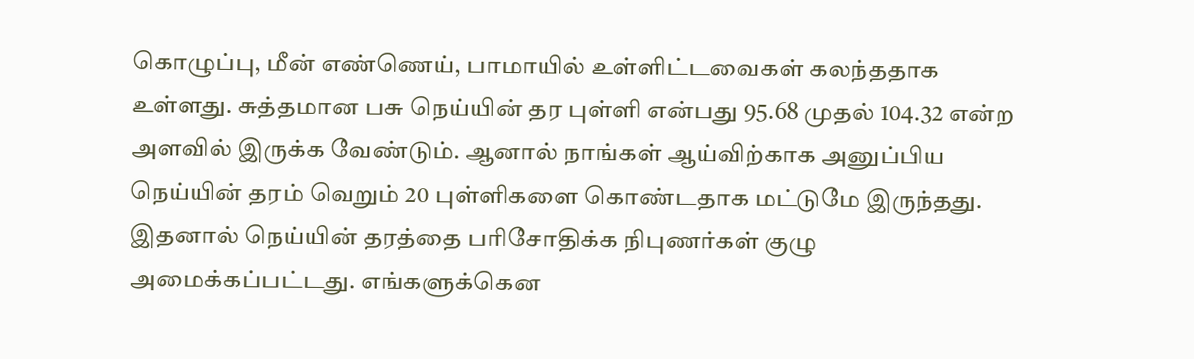கொழுப்பு, மீன் எண்ணெய், பாமாயில் உள்ளிட்டவைகள் கலந்ததாக உள்ளது. சுத்தமான பசு நெய்யின் தர புள்ளி என்பது 95.68 முதல் 104.32 என்ற அளவில் இருக்க வேண்டும். ஆனால் நாங்கள் ஆய்விற்காக அனுப்பிய நெய்யின் தரம் வெறும் 20 புள்ளிகளை கொண்டதாக மட்டுமே இருந்தது.
இதனால் நெய்யின் தரத்தை பரிசோதிக்க நிபுணர்கள் குழு அமைக்கப்பட்டது. எங்களுக்கென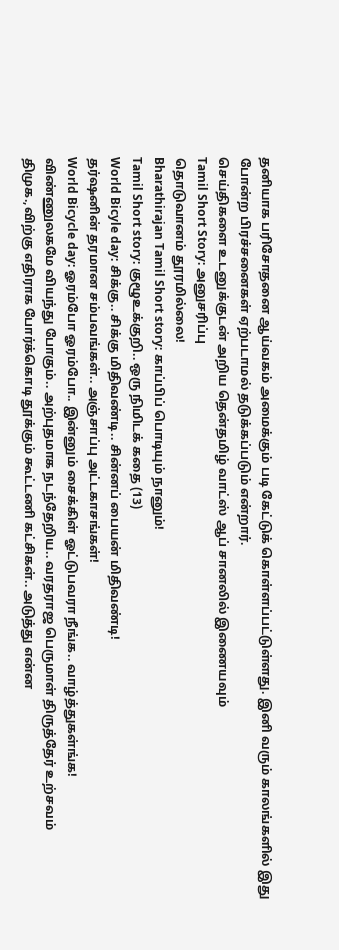தனியாக பரிசோதனை ஆய்வகம் அமைக்கும் படி கேட்டுக் கொள்ளப்பட்டுள்ளது. இனி வரும் காலங்களில் இது போன்ற பிரச்சனைகள் ஏற்படாமல் தடுக்கப்படும் என்றார்.
செய்திகளை உடனுக்குடன் அறிய தென்தமிழ் வாட்ஸ் ஆப் சானலில் இணையவும்
Tamil Short Story: அனுசரிப்பு
தொடுவானம் தூரமில்லை!
Bharathirajan Tamil Short story: காப்பிப் பொடியும் நானும்!
Tamil Short story: குழூஉக்குறி.. ஒரு நிமிடக் கதை (13)
World Bicyle day: சிக்கு.. சிக்கு மிதிவண்டி.. சின்னப் பையன் மிதிவண்டி!
தர்ஷனின் தரமான சம்பவங்கள்.. அஞ்சாப்பு அட்டகாசங்கள்!
World Bicycle day: ஓரம்போ ஓரம்போ.. இன்னும் சைக்கிள் ஓட்டுபவரா நீங்க.. வாழ்த்துகள்ங்க!
விண்ணுலகமே வியந்து போகும்.. அற்புதமாக நடந்தேறிய.. வரதராஜ பெருமாள் திருத்தேர் உற்சவம்
திமுக.,விற்கு எதிராக போர்க்கொடி தூக்கும் கூட்டணி கட்சிகள்.. அடுத்து என்ன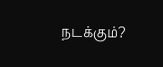நடக்கும்?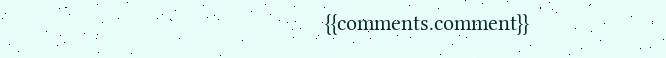{{comments.comment}}